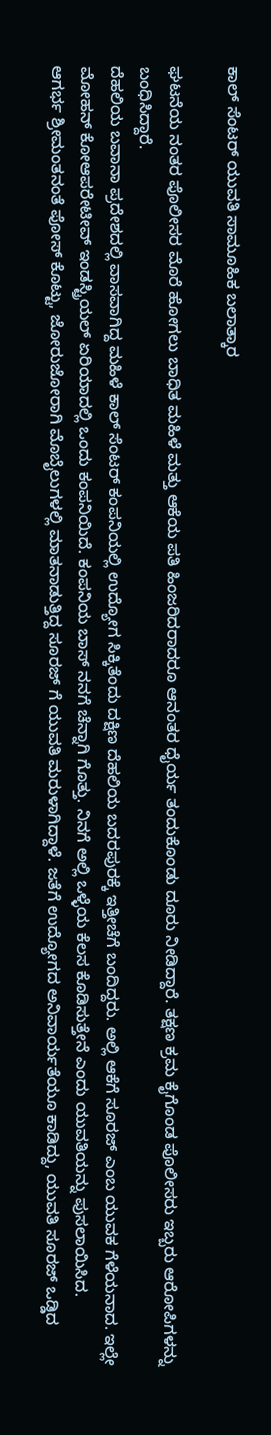ಕಾಲ್ ಸೆಂಟರ್ ಯುವತಿ ಸಾಮೂಹಿಕ ಬಲಾತ್ಕಾರ

ಘಟನೆಯ ನಂತರ ಪೊಲೀಸರ ಮೊರೆ ಹೋಗಲು ಬಾಧಿತ ಮಹಿಳೆ ಮತ್ತು ಆಕೆಯ ಪತಿ ಹಿಂಜರಿದರಾದರೂ ಆನಂತರ ಧೈರ್ಯ ತಂದುಕೊಂಡು ದೂರು ನೀಡಿದ್ದಾರೆ. ತಕ್ಷಣ ಕ್ರಮ ಕೈಗೊಂಡ ಪೊಲೀಸರು ಇಬ್ಬರು ಆರೋಪಿಗಳನ್ನು ಬಂಧಿಸಿದ್ದಾರೆ.
ದೆಹಲಿಯ ಬವಾನಾ ಪ್ರದೇಶದಲ್ಲಿ ವಾಸವಾಗಿದ್ದ ಮಹಿಳೆ ಕಾಲ್ ಸೆಂಟರ್ ಕಂಪನಿಯಲ್ಲಿ ಉದ್ಯೋಗ ಸಿಕ್ಕಿತೆಂದು ದಕ್ಷಿಣ ದೆಹಲಿಯ ಬದರಪುರಕ್ಕೆ ಇತ್ತೀಚೆಗೆ ಬಂದಿದ್ದರು. ಅಲ್ಲಿ ಆಕೆಗೆ ಸೂರಜ್ ಎಂಬ ಯುವಕ ಗೆಳೆಯನಾದ. ಇಲ್ಲೇ ಮೋಹನ್ ಕೋಆಪರೇಟೀವ್ ಇಂಡಸ್ಟ್ರಿಯಲ್ ಏರಿಯಾದಲ್ಲಿ ಒಂದು ಕಂಪನಿಯಿದೆ. ಕಂಪನಿಯ ಬಾಸ್ ನನಗೆ ಚೆನ್ನಾಗಿ ಗೊತ್ತು. ನಿನಗೆ ಅಲ್ಲಿ ಒಳ್ಳೆಯ ಕೆಲಸ ಕೊಡಿಸುತ್ತೇನೆ ಎಂದು ಯುವತಿಯನ್ನು ಪುಸಲಾಯಿಸಿದ.
ಆಗರ್ಭ ಶ್ರೀಮಂತನಂತೆ ಪೋಸ್ ಕೊಟ್ಟು, ಜೋರುಜೋರಾಗಿ ಮೊಬೈಲುಗಳಲ್ಲಿ ಮಾತನಾಡುತ್ತಿದ್ದ ಸೂರಜ್ ಗೆ ಯುವತಿ ಮರುಳಾಗಿದ್ದಾಳೆ. ಜತೆಗೆ ಉದ್ಯೋಗದ ಅನಿವಾರ್ಯತೆಯೂ ಕಾಡಿದ್ದು, ಯುವತಿ ಸೂರಜ್ ಒಡ್ಡಿದ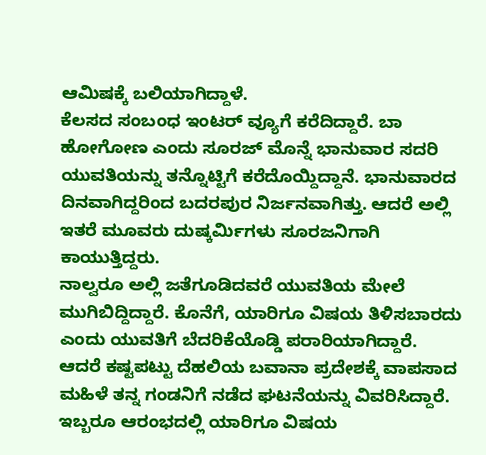ಆಮಿಷಕ್ಕೆ ಬಲಿಯಾಗಿದ್ದಾಳೆ.
ಕೆಲಸದ ಸಂಬಂಧ ಇಂಟರ್ ವ್ಯೂಗೆ ಕರೆದಿದ್ದಾರೆ. ಬಾ ಹೋಗೋಣ ಎಂದು ಸೂರಜ್ ಮೊನ್ನೆ ಭಾನುವಾರ ಸದರಿ ಯುವತಿಯನ್ನು ತನ್ನೊಟ್ಟಿಗೆ ಕರೆದೊಯ್ದಿದ್ದಾನೆ. ಭಾನುವಾರದ ದಿನವಾಗಿದ್ದರಿಂದ ಬದರಪುರ ನಿರ್ಜನವಾಗಿತ್ತು. ಆದರೆ ಅಲ್ಲಿ ಇತರೆ ಮೂವರು ದುಷ್ಕರ್ಮಿಗಳು ಸೂರಜನಿಗಾಗಿ ಕಾಯುತ್ತಿದ್ದರು.
ನಾಲ್ವರೂ ಅಲ್ಲಿ ಜತೆಗೂಡಿದವರೆ ಯುವತಿಯ ಮೇಲೆ ಮುಗಿಬಿದ್ದಿದ್ದಾರೆ. ಕೊನೆಗೆ, ಯಾರಿಗೂ ವಿಷಯ ತಿಳಿಸಬಾರದು ಎಂದು ಯುವತಿಗೆ ಬೆದರಿಕೆಯೊಡ್ಡಿ ಪರಾರಿಯಾಗಿದ್ದಾರೆ.
ಆದರೆ ಕಷ್ಟಪಟ್ಟು ದೆಹಲಿಯ ಬವಾನಾ ಪ್ರದೇಶಕ್ಕೆ ವಾಪಸಾದ ಮಹಿಳೆ ತನ್ನ ಗಂಡನಿಗೆ ನಡೆದ ಘಟನೆಯನ್ನು ವಿವರಿಸಿದ್ದಾರೆ. ಇಬ್ಬರೂ ಆರಂಭದಲ್ಲಿ ಯಾರಿಗೂ ವಿಷಯ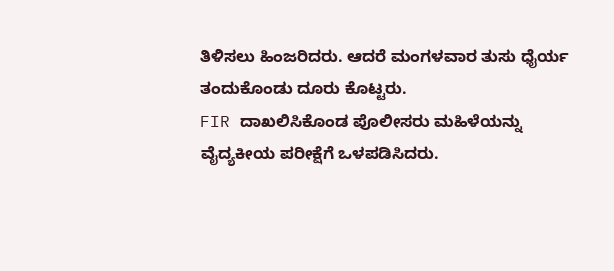ತಿಳಿಸಲು ಹಿಂಜರಿದರು. ಆದರೆ ಮಂಗಳವಾರ ತುಸು ಧೈರ್ಯ ತಂದುಕೊಂಡು ದೂರು ಕೊಟ್ಟರು.
FIR ದಾಖಲಿಸಿಕೊಂಡ ಪೊಲೀಸರು ಮಹಿಳೆಯನ್ನು ವೈದ್ಯಕೀಯ ಪರೀಕ್ಷೆಗೆ ಒಳಪಡಿಸಿದರು.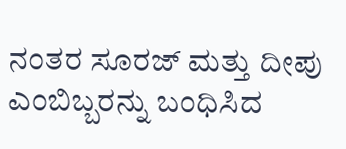ನಂತರ ಸೂರಜ್ ಮತ್ತು ದೀಪು ಎಂಬಿಬ್ಬರನ್ನು ಬಂಧಿಸಿದ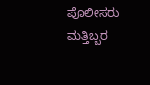ಪೊಲೀಸರು ಮತ್ತಿಬ್ಬರ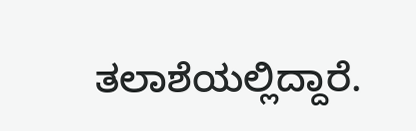ತಲಾಶೆಯಲ್ಲಿದ್ದಾರೆ.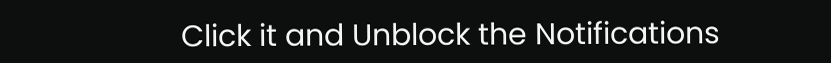Click it and Unblock the Notifications